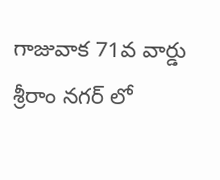గాజువాక 71వ వార్డు శ్రీరాం నగర్ లో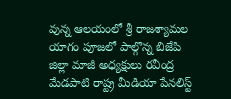వున్న ఆలయంలో శ్రీ రాజశ్యామల యాగం పూజలో పాల్గొన్న బిజేపి జిల్లా మాజీ అధ్యక్షులు రవీంద్ర మేడపాటి రాష్ట్ర మీడియా పేనలిస్ట్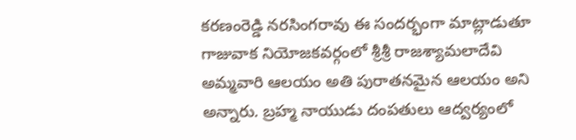కరణంరెడ్డి నరసింగరావు ఈ సందర్భంగా మాట్లాడుతూ గాజువాక నియోజకవర్గంలో శ్రీశ్రీ రాజశ్యామలాదేవి అమ్మవారి ఆలయం అతి పురాతనమైన ఆలయం అని అన్నారు. బ్రహ్మ నాయుడు దంపతులు ఆద్వర్యంలో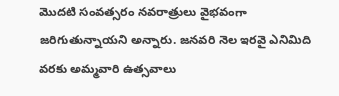మొదటి సంవత్సరం నవరాత్రులు వైభవంగా జరిగుతున్నాయని అన్నారు. జనవరి నెల ఇరవై ఎనిమిది వరకు అమ్మవారి ఉత్సవాలు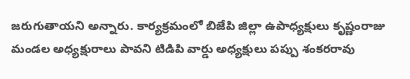జరుగుతాయని అన్నారు. కార్యక్రమంలో బిజేపి జిల్లా ఉపాధ్యక్షులు కృష్ణంరాజు మండల అధ్యక్షురాలు పావని టిడిపి వార్డు అధ్యక్షులు పప్పు శంకరరావు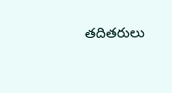తదితరులు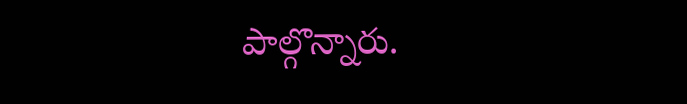పాల్గొన్నారు.